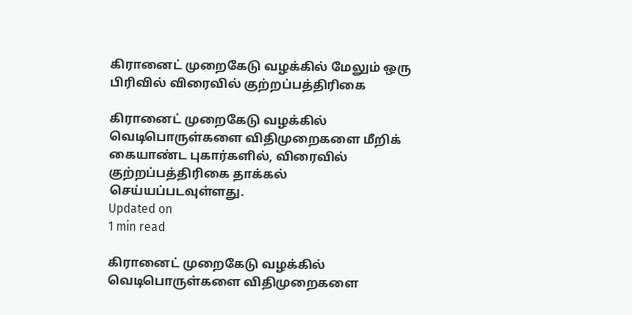கிரானைட் முறைகேடு வழக்கில் மேலும் ஒரு பிரிவில் விரைவில் குற்றப்பத்திரிகை

கிரானைட் முறைகேடு வழக்கில் வெடிபொருள்களை விதிமுறைகளை மீறிக் கையாண்ட புகார்களில், விரைவில் குற்றப்பத்திரிகை தாக்கல் செய்யப்படவுள்ளது.
Updated on
1 min read

கிரானைட் முறைகேடு வழக்கில் வெடிபொருள்களை விதிமுறைகளை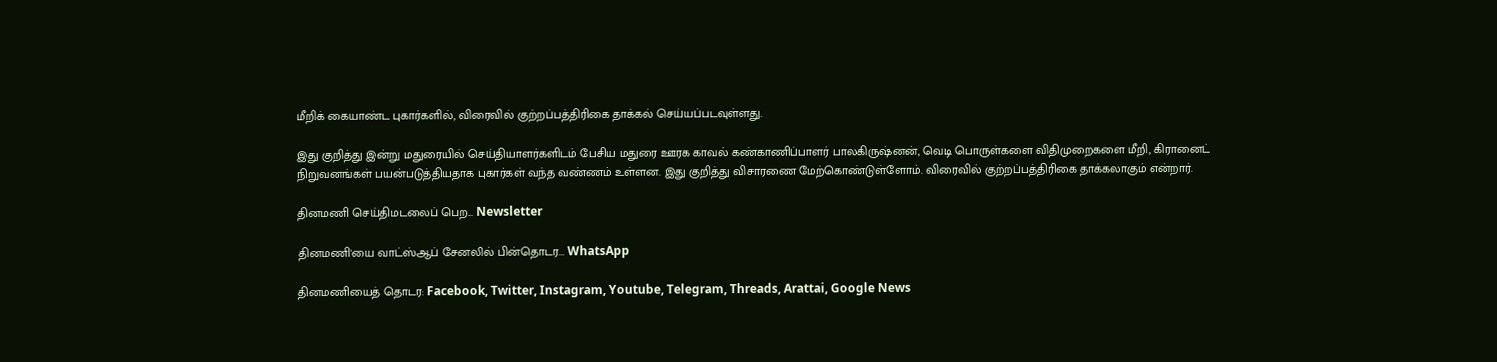மீறிக் கையாண்ட புகார்களில், விரைவில் குற்றப்பத்திரிகை தாக்கல் செய்யப்படவுள்ளது.

இது குறித்து இன்று மதுரையில் செய்தியாளர்களிடம் பேசிய மதுரை ஊரக காவல் கண்காணிப்பாளர் பாலகிருஷ்னன், வெடி பொருள்களை விதிமுறைகளை மீறி, கிரானைட் நிறுவனங்கள் பயன்படுத்தியதாக புகார்கள் வந்த வண்ணம் உள்ளன. இது குறித்து விசாரணை மேற்கொண்டுள்ளோம். விரைவில் குற்றப்பத்திரிகை தாக்கலாகும் என்றார்.

தினமணி செய்திமடலைப் பெற... Newsletter

தினமணி'யை வாட்ஸ்ஆப் சேனலில் பின்தொடர... WhatsApp

தினமணியைத் தொடர: Facebook, Twitter, Instagram, Youtube, Telegram, Threads, Arattai, Google News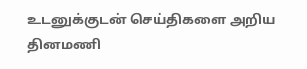உடனுக்குடன் செய்திகளை அறிய தினமணி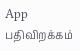App பதிவிறக்கம்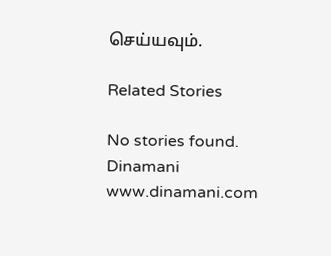செய்யவும்.

Related Stories

No stories found.
Dinamani
www.dinamani.com